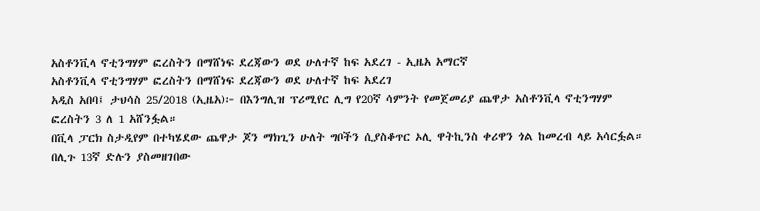አስቶንቪላ ኖቲንግሃም ፎረስትን በማሸነፍ ደረጃውን ወደ ሁለተኛ ከፍ አደረገ - ኢዜአ አማርኛ
አስቶንቪላ ኖቲንግሃም ፎረስትን በማሸነፍ ደረጃውን ወደ ሁለተኛ ከፍ አደረገ
አዲስ አበባ፤ ታህሳስ 25/2018 (ኢዜአ)፦ በእንግሊዝ ፕሪሚየር ሊግ የ20ኛ ሳምንት የመጀመሪያ ጨዋታ አስቶንቪላ ኖቲንግሃም ፎረስትን 3 ለ 1 አሸንፏል።
በቪላ ፓርክ ስታዲየም በተካሄደው ጨዋታ ጆን ማክጊን ሁለት ግቦችን ሲያስቆጥር ኦሊ ዋትኪንስ ቀሪዋን ጎል ከመረብ ላይ አሳርፏል።
በሊጉ 13ኛ ድሉን ያስመዘገበው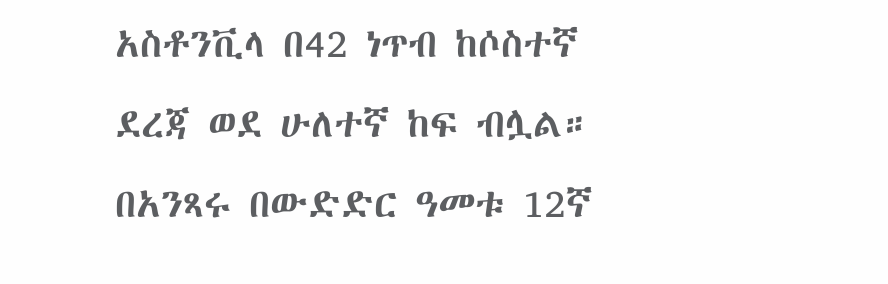አስቶንቪላ በ42 ነጥብ ከሶስተኛ ደረጃ ወደ ሁለተኛ ከፍ ብሏል።
በአንጻሩ በውድድር ዓመቱ 12ኛ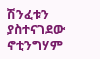ሽንፈቱን ያስተናገደው ኖቲንግሃም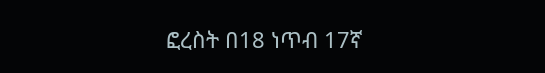ፎረስት በ18 ነጥብ 17ኛ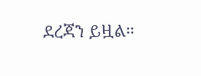ደረጃን ይዟል።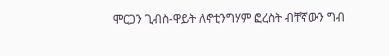ሞርጋን ጊብስ-ዋይት ለኖቲንግሃም ፎረስት ብቸኛውን ግብ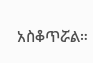አስቆጥሯል።